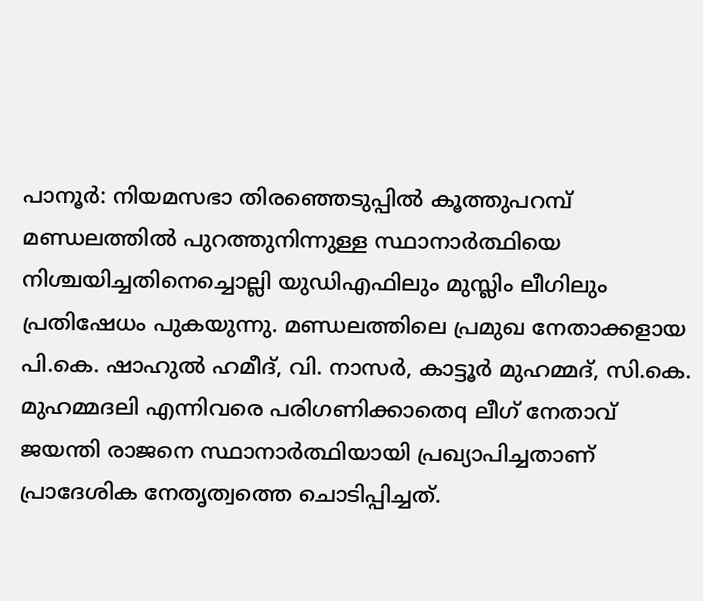പാനൂർ: നിയമസഭാ തിരഞ്ഞെടുപ്പിൽ കൂത്തുപറമ്പ് മണ്ഡലത്തിൽ പുറത്തുനിന്നുള്ള സ്ഥാനാർത്ഥിയെ നിശ്ചയിച്ചതിനെച്ചൊല്ലി യുഡിഎഫിലും മുസ്ലിം ലീഗിലും പ്രതിഷേധം പുകയുന്നു. മണ്ഡലത്തിലെ പ്രമുഖ നേതാക്കളായ പി.കെ. ഷാഹുൽ ഹമീദ്, വി. നാസർ, കാട്ടൂർ മുഹമ്മദ്, സി.കെ. മുഹമ്മദലി എന്നിവരെ പരിഗണിക്കാതെq ലീഗ് നേതാവ് ജയന്തി രാജനെ സ്ഥാനാർത്ഥിയായി പ്രഖ്യാപിച്ചതാണ് പ്രാദേശിക നേതൃത്വത്തെ ചൊടിപ്പിച്ചത്.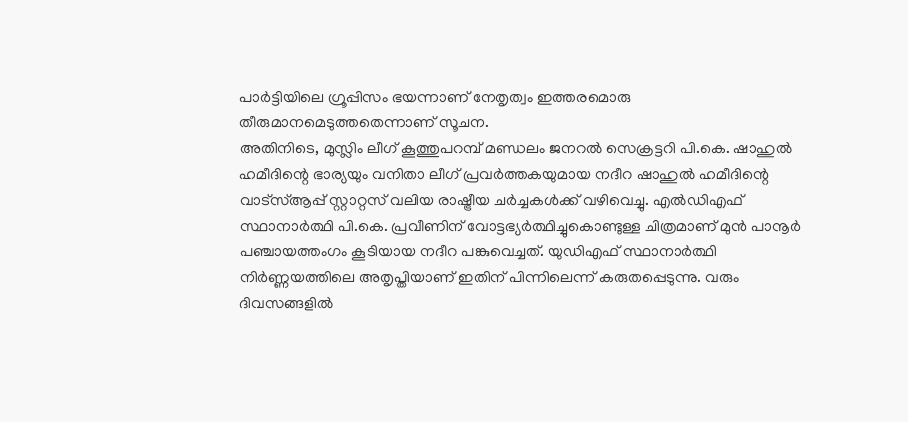പാർട്ടിയിലെ ഗ്രൂപ്പിസം ഭയന്നാണ് നേതൃത്വം ഇത്തരമൊരു തീരുമാനമെടുത്തതെന്നാണ് സൂചന.
അതിനിടെ, മുസ്ലിം ലീഗ് കൂത്തുപറമ്പ് മണ്ഡലം ജനറൽ സെക്രട്ടറി പി.കെ. ഷാഹുൽ ഹമീദിന്റെ ഭാര്യയും വനിതാ ലീഗ് പ്രവർത്തകയുമായ നദീറ ഷാഹുൽ ഹമീദിന്റെ വാട്സ്ആപ്പ് സ്റ്റാറ്റസ് വലിയ രാഷ്ട്രീയ ചർച്ചകൾക്ക് വഴിവെച്ചു. എൽഡിഎഫ് സ്ഥാനാർത്ഥി പി.കെ. പ്രവീണിന് വോട്ടഭ്യർത്ഥിച്ചുകൊണ്ടുള്ള ചിത്രമാണ് മുൻ പാനൂർ പഞ്ചായത്തംഗം കൂടിയായ നദീറ പങ്കുവെച്ചത്. യുഡിഎഫ് സ്ഥാനാർത്ഥി നിർണ്ണയത്തിലെ അതൃപ്തിയാണ് ഇതിന് പിന്നിലെന്ന് കരുതപ്പെടുന്നു. വരും ദിവസങ്ങളിൽ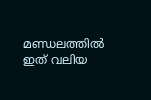മണ്ഡലത്തിൽ ഇത് വലിയ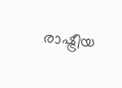രാഷ്ട്രീയ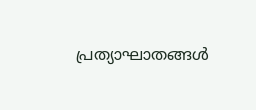പ്രത്യാഘാതങ്ങൾ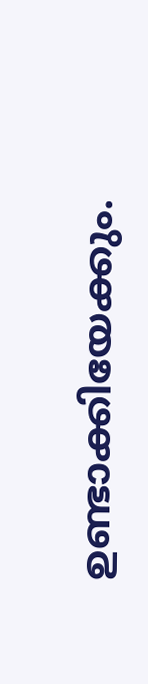ഉണ്ടാക്കിയേക്കും.